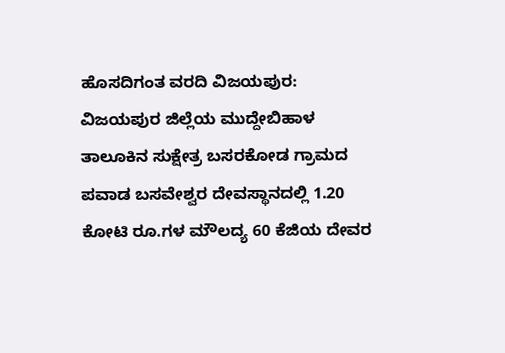ಹೊಸದಿಗಂತ ವರದಿ ವಿಜಯಪುರ:
ವಿಜಯಪುರ ಜಿಲ್ಲೆಯ ಮುದ್ದೇಬಿಹಾಳ ತಾಲೂಕಿನ ಸುಕ್ಷೇತ್ರ ಬಸರಕೋಡ ಗ್ರಾಮದ ಪವಾಡ ಬಸವೇಶ್ವರ ದೇವಸ್ಥಾನದಲ್ಲಿ 1.20 ಕೋಟಿ ರೂ.ಗಳ ಮೌಲದ್ಯ 60 ಕೆಜಿಯ ದೇವರ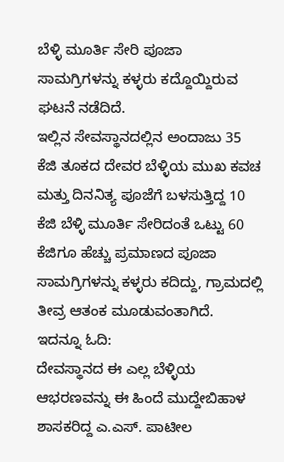ಬೆಳ್ಳಿ ಮೂರ್ತಿ ಸೇರಿ ಪೂಜಾ ಸಾಮಗ್ರಿಗಳನ್ನು ಕಳ್ಳರು ಕದ್ದೊಯ್ದಿರುವ ಘಟನೆ ನಡೆದಿದೆ.
ಇಲ್ಲಿನ ಸೇವಸ್ಥಾನದಲ್ಲಿನ ಅಂದಾಜು 35 ಕೆಜಿ ತೂಕದ ದೇವರ ಬೆಳ್ಳಿಯ ಮುಖ ಕವಚ ಮತ್ತು ದಿನನಿತ್ಯ ಪೂಜೆಗೆ ಬಳಸುತ್ತಿದ್ದ 10 ಕೆಜಿ ಬೆಳ್ಳಿ ಮೂರ್ತಿ ಸೇರಿದಂತೆ ಒಟ್ಟು 60 ಕೆಜಿಗೂ ಹೆಚ್ಚು ಪ್ರಮಾಣದ ಪೂಜಾ ಸಾಮಗ್ರಿಗಳನ್ನು ಕಳ್ಳರು ಕದಿದ್ದು, ಗ್ರಾಮದಲ್ಲಿ ತೀವ್ರ ಆತಂಕ ಮೂಡುವಂತಾಗಿದೆ.
ಇದನ್ನೂ ಓದಿ:
ದೇವಸ್ಥಾನದ ಈ ಎಲ್ಲ ಬೆಳ್ಳಿಯ ಆಭರಣವನ್ನು ಈ ಹಿಂದೆ ಮುದ್ದೇಬಿಹಾಳ ಶಾಸಕರಿದ್ದ ಎ.ಎಸ್. ಪಾಟೀಲ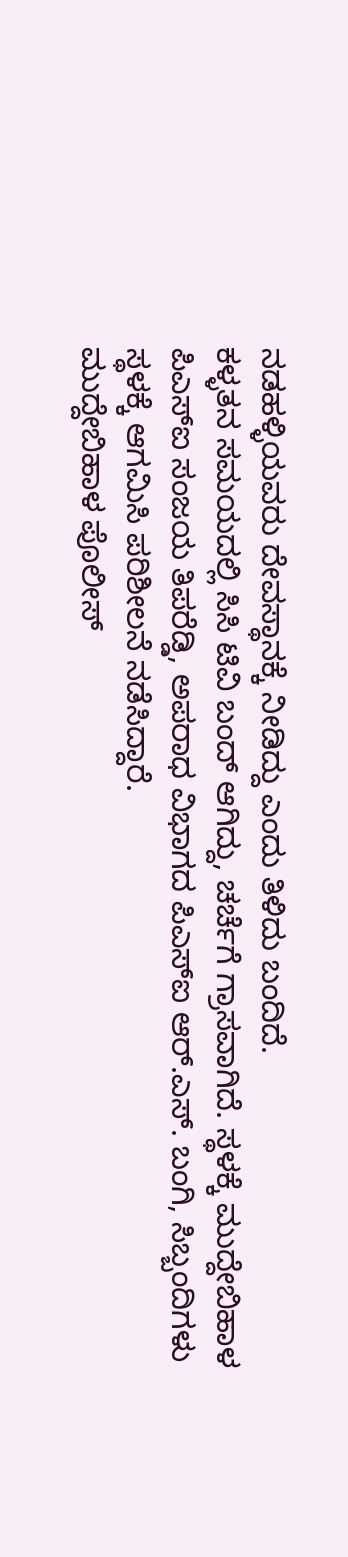ನಡಹಳ್ಳಿಯವರು ದೇವಸ್ಥಾನಕ್ಕೆ ನೀಡಿದ್ದು ಎಂದು ತಿಳಿದು ಬಂದಿದೆ.
ಕಳ್ಳತನ ಸಮಯದಲ್ಲಿ ಸಿಸಿ ಟಿವಿ ಬಂದ್ ಆಗಿದ್ದು, ಚರ್ಚೆಗೆ ಗ್ರಾಸವಾಗಿದೆ. ಸ್ಥಳಕ್ಕೆ ಮುದ್ದೇಬಿಹಾಳ ಪಿಎಸ್ಐ ಸಂಜಯ ತಿಪರೆಡ್ಡಿ, ಅಪರಾಧ ವಿಭಾಗದ ಪಿಎಸ್ಐ ಆರ್.ಎಸ್. ಬಂಗಿ, ಸಿಬ್ಬಂದಿಗಳು ಸ್ಥಳಕ್ಕೆ ಆಗಮಿಸಿ ಪರಿಶೀಲನೆ ನಡೆಸಿದ್ದಾರೆ.
ಮುದ್ದೇಬಿಹಾಳ ಪೊಲೀಸ್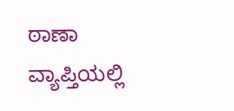ಠಾಣಾ ವ್ಯಾಪ್ತಿಯಲ್ಲಿ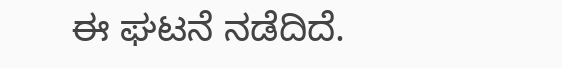ಈ ಘಟನೆ ನಡೆದಿದೆ.